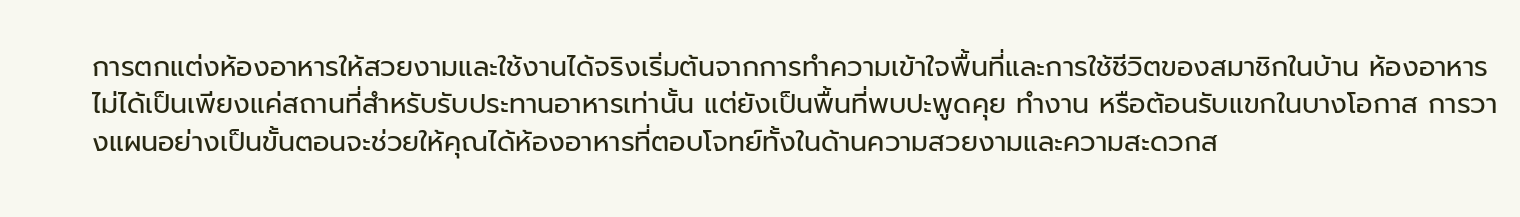การตกแต่งห้องอาหารให้สวยงามและใช้งานได้จริงเริ่มต้นจากการทำความเข้าใจพื้นที่และการใช้ชีวิตของสมาชิกในบ้าน ห้องอาหารไม่ได้เป็นเพียงแค่สถานที่สำหรับรับประทานอาหารเท่านั้น แต่ยังเป็นพื้นที่พบปะพูดคุย ทำงาน หรือต้อนรับแขกในบางโอกาส การวางแผนอย่างเป็นขั้นตอนจะช่วยให้คุณได้ห้องอาหารที่ตอบโจทย์ทั้งในด้านความสวยงามและความสะดวกส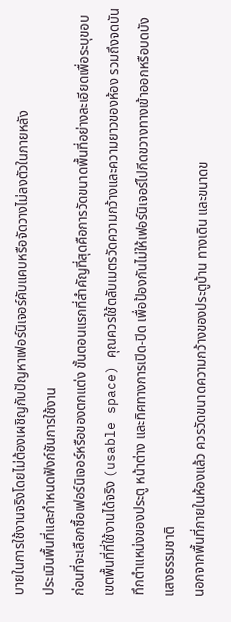บายในการใช้งานจริงโดยไม่ต้องเผชิญกับปัญหาเฟอร์นิเจอร์คับแคบหรือจัดวางไม่ลงตัวในภายหลัง
ประเมินพื้นที่และกำหนดฟังก์ชันการใช้งาน
ก่อนที่จะเลือกซื้อเฟอร์นิเจอร์หรือของตกแต่ง ขั้นตอนแรกที่สำคัญที่สุดคือการวัดขนาดพื้นที่อย่างละเอียดเพื่อระบุขอบเขตพื้นที่ที่ใช้งานได้จริง (usable space) คุณควรใช้ตลับเมตรวัดความกว้างและความยาวของห้อง รวมถึงจดบันทึกตำแหน่งของประตู หน้าต่าง และทิศทางการเปิด-ปิด เพื่อป้องกันไม่ให้เฟอร์นิเจอร์ไปกีดขวางทางเข้าออกหรือบดบังแสงธรรมชาติ
นอกจากพื้นที่ภายในห้องแล้ว ควรวัดขนาดความกว้างของประตูบ้าน ทางเดิน และขนาดข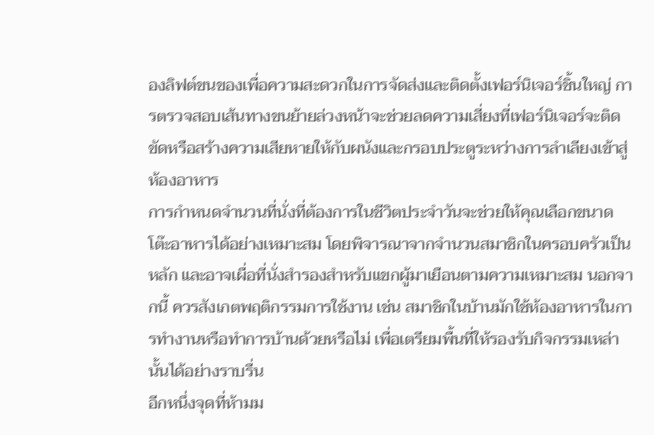องลิฟต์ขนของเพื่อความสะดวกในการจัดส่งและติดตั้งเฟอร์นิเจอร์ชิ้นใหญ่ การตรวจสอบเส้นทางขนย้ายล่วงหน้าจะช่วยลดความเสี่ยงที่เฟอร์นิเจอร์จะติดขัดหรือสร้างความเสียหายให้กับผนังและกรอบประตูระหว่างการลำเลียงเข้าสู่ห้องอาหาร
การกำหนดจำนวนที่นั่งที่ต้องการในชีวิตประจำวันจะช่วยให้คุณเลือกขนาดโต๊ะอาหารได้อย่างเหมาะสม โดยพิจารณาจากจำนวนสมาชิกในครอบครัวเป็นหลัก และอาจเผื่อที่นั่งสำรองสำหรับแขกผู้มาเยือนตามความเหมาะสม นอกจากนี้ ควรสังเกตพฤติกรรมการใช้งาน เช่น สมาชิกในบ้านมักใช้ห้องอาหารในการทำงานหรือทำการบ้านด้วยหรือไม่ เพื่อเตรียมพื้นที่ให้รองรับกิจกรรมเหล่านั้นได้อย่างราบรื่น
อีกหนึ่งจุดที่ห้ามม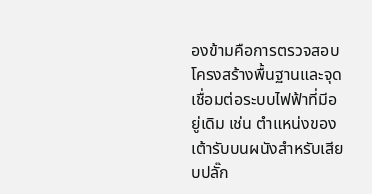องข้ามคือการตรวจสอบโครงสร้างพื้นฐานและจุดเชื่อมต่อระบบไฟฟ้าที่มีอยู่เดิม เช่น ตำแหน่งของเต้ารับบนผนังสำหรับเสียบปลั๊ก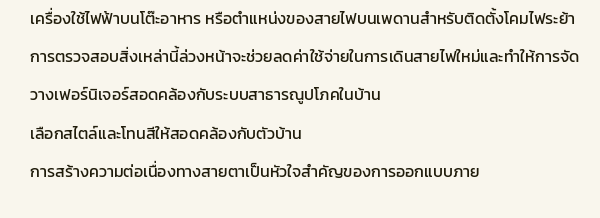เครื่องใช้ไฟฟ้าบนโต๊ะอาหาร หรือตำแหน่งของสายไฟบนเพดานสำหรับติดตั้งโคมไฟระย้า การตรวจสอบสิ่งเหล่านี้ล่วงหน้าจะช่วยลดค่าใช้จ่ายในการเดินสายไฟใหม่และทำให้การจัดวางเฟอร์นิเจอร์สอดคล้องกับระบบสาธารณูปโภคในบ้าน
เลือกสไตล์และโทนสีให้สอดคล้องกับตัวบ้าน
การสร้างความต่อเนื่องทางสายตาเป็นหัวใจสำคัญของการออกแบบภาย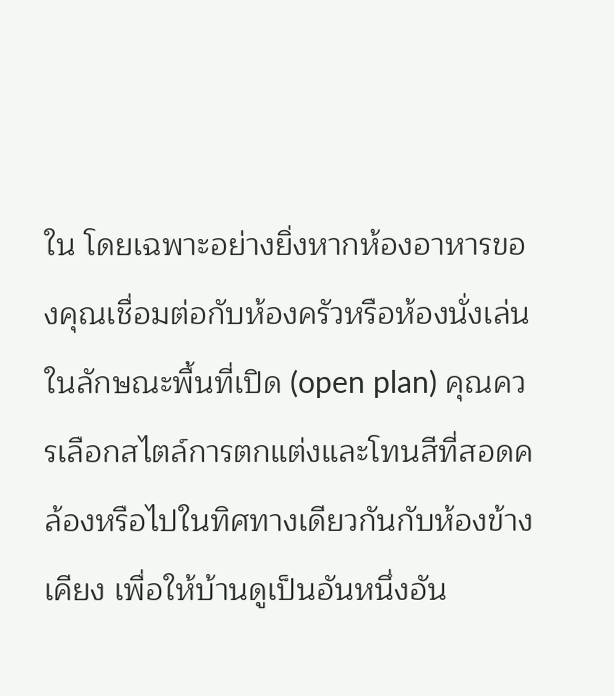ใน โดยเฉพาะอย่างยิ่งหากห้องอาหารของคุณเชื่อมต่อกับห้องครัวหรือห้องนั่งเล่นในลักษณะพื้นที่เปิด (open plan) คุณควรเลือกสไตล์การตกแต่งและโทนสีที่สอดคล้องหรือไปในทิศทางเดียวกันกับห้องข้างเคียง เพื่อให้บ้านดูเป็นอันหนึ่งอัน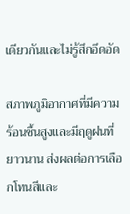เดียวกันและไม่รู้สึกอึดอัด

สภาพภูมิอากาศที่มีความร้อนชื้นสูงและมีฤดูฝนที่ยาวนาน ส่งผลต่อการเลือกโทนสีและ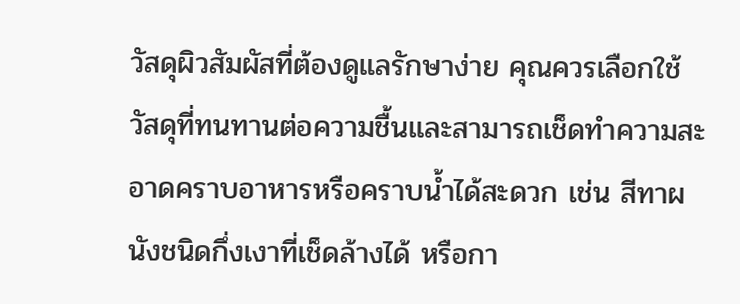วัสดุผิวสัมผัสที่ต้องดูแลรักษาง่าย คุณควรเลือกใช้วัสดุที่ทนทานต่อความชื้นและสามารถเช็ดทำความสะอาดคราบอาหารหรือคราบน้ำได้สะดวก เช่น สีทาผนังชนิดกึ่งเงาที่เช็ดล้างได้ หรือกา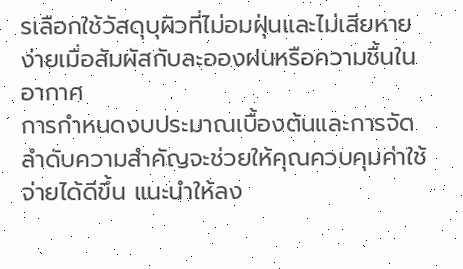รเลือกใช้วัสดุบุผิวที่ไม่อมฝุ่นและไม่เสียหายง่ายเมื่อสัมผัสกับละอองฝนหรือความชื้นในอากาศ
การกำหนดงบประมาณเบื้องต้นและการจัดลำดับความสำคัญจะช่วยให้คุณควบคุมค่าใช้จ่ายได้ดีขึ้น แนะนำให้ลง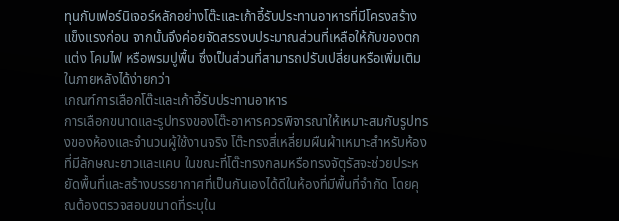ทุนกับเฟอร์นิเจอร์หลักอย่างโต๊ะและเก้าอี้รับประทานอาหารที่มีโครงสร้างแข็งแรงก่อน จากนั้นจึงค่อยจัดสรรงบประมาณส่วนที่เหลือให้กับของตกแต่ง โคมไฟ หรือพรมปูพื้น ซึ่งเป็นส่วนที่สามารถปรับเปลี่ยนหรือเพิ่มเติมในภายหลังได้ง่ายกว่า
เกณฑ์การเลือกโต๊ะและเก้าอี้รับประทานอาหาร
การเลือกขนาดและรูปทรงของโต๊ะอาหารควรพิจารณาให้เหมาะสมกับรูปทรงของห้องและจำนวนผู้ใช้งานจริง โต๊ะทรงสี่เหลี่ยมผืนผ้าเหมาะสำหรับห้องที่มีลักษณะยาวและแคบ ในขณะที่โต๊ะทรงกลมหรือทรงจัตุรัสจะช่วยประหยัดพื้นที่และสร้างบรรยากาศที่เป็นกันเองได้ดีในห้องที่มีพื้นที่จำกัด โดยคุณต้องตรวจสอบขนาดที่ระบุใน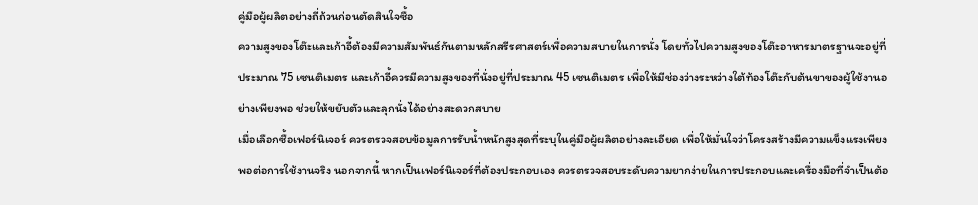คู่มือผู้ผลิตอย่างถี่ถ้วนก่อนตัดสินใจซื้อ
ความสูงของโต๊ะและเก้าอี้ต้องมีความสัมพันธ์กันตามหลักสรีรศาสตร์เพื่อความสบายในการนั่ง โดยทั่วไปความสูงของโต๊ะอาหารมาตรฐานจะอยู่ที่ประมาณ 75 เซนติเมตร และเก้าอี้ควรมีความสูงของที่นั่งอยู่ที่ประมาณ 45 เซนติเมตร เพื่อให้มีช่องว่างระหว่างใต้ท้องโต๊ะกับต้นขาของผู้ใช้งานอย่างเพียงพอ ช่วยให้ขยับตัวและลุกนั่งได้อย่างสะดวกสบาย
เมื่อเลือกซื้อเฟอร์นิเจอร์ ควรตรวจสอบข้อมูลการรับน้ำหนักสูงสุดที่ระบุในคู่มือผู้ผลิตอย่างละเอียด เพื่อให้มั่นใจว่าโครงสร้างมีความแข็งแรงเพียงพอต่อการใช้งานจริง นอกจากนี้ หากเป็นเฟอร์นิเจอร์ที่ต้องประกอบเอง ควรตรวจสอบระดับความยากง่ายในการประกอบและเครื่องมือที่จำเป็นต้อ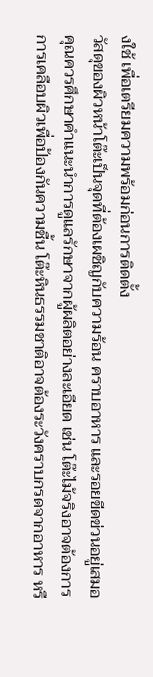งใช้ เพื่อเตรียมความพร้อมก่อนการติดตั้ง
วัสดุของผิวหน้าโต๊ะเป็นจุดที่ต้องเผชิญกับความร้อน คราบอาหาร และรอยขีดข่วนอยู่เสมอ คุณควรศึกษาคำแนะนำการดูแลรักษาจากผู้ผลิตอย่างละเอียด เช่น โต๊ะไม้จริงอาจต้องการการเคลือบผิวเพื่อป้องกันความชื้น โต๊ะหินธรรมชาติอาจต้องระวังคราบกรดจากอาหาร หรื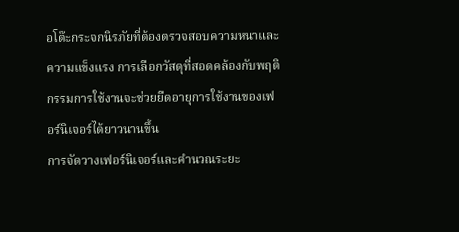อโต๊ะกระจกนิรภัยที่ต้องตรวจสอบความหนาและความแข็งแรง การเลือกวัสดุที่สอดคล้องกับพฤติกรรมการใช้งานจะช่วยยืดอายุการใช้งานของเฟอร์นิเจอร์ได้ยาวนานขึ้น
การจัดวางเฟอร์นิเจอร์และคำนวณระยะ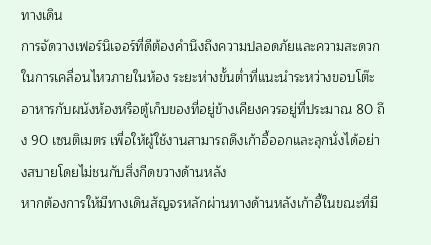ทางเดิน
การจัดวางเฟอร์นิเจอร์ที่ดีต้องคำนึงถึงความปลอดภัยและความสะดวกในการเคลื่อนไหวภายในห้อง ระยะห่างขั้นต่ำที่แนะนำระหว่างขอบโต๊ะอาหารกับผนังห้องหรือตู้เก็บของที่อยู่ข้างเคียงควรอยู่ที่ประมาณ 80 ถึง 90 เซนติเมตร เพื่อให้ผู้ใช้งานสามารถดึงเก้าอี้ออกและลุกนั่งได้อย่างสบายโดยไม่ชนกับสิ่งกีดขวางด้านหลัง
หากต้องการให้มีทางเดินสัญจรหลักผ่านทางด้านหลังเก้าอี้ในขณะที่มี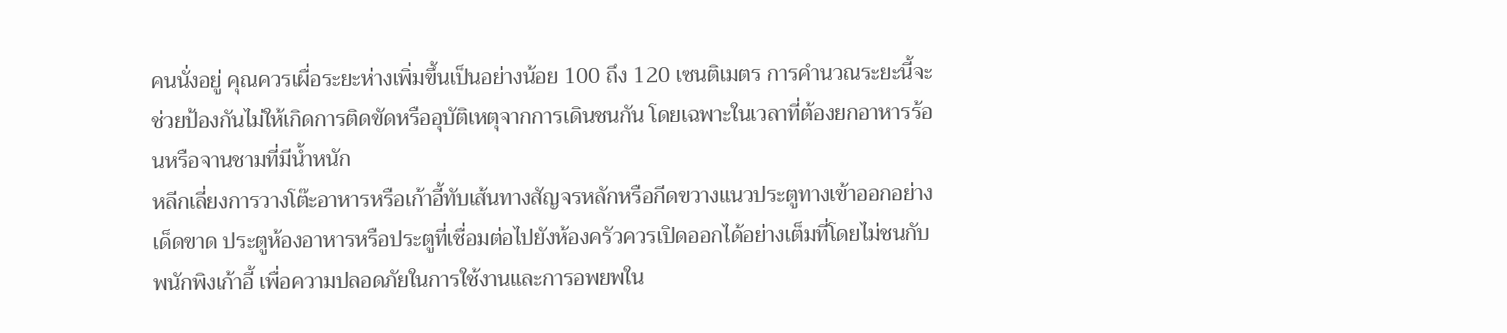คนนั่งอยู่ คุณควรเผื่อระยะห่างเพิ่มขึ้นเป็นอย่างน้อย 100 ถึง 120 เซนติเมตร การคำนวณระยะนี้จะช่วยป้องกันไม่ให้เกิดการติดขัดหรืออุบัติเหตุจากการเดินชนกัน โดยเฉพาะในเวลาที่ต้องยกอาหารร้อนหรือจานชามที่มีน้ำหนัก
หลีกเลี่ยงการวางโต๊ะอาหารหรือเก้าอี้ทับเส้นทางสัญจรหลักหรือกีดขวางแนวประตูทางเข้าออกอย่างเด็ดขาด ประตูห้องอาหารหรือประตูที่เชื่อมต่อไปยังห้องครัวควรเปิดออกได้อย่างเต็มที่โดยไม่ชนกับพนักพิงเก้าอี้ เพื่อความปลอดภัยในการใช้งานและการอพยพใน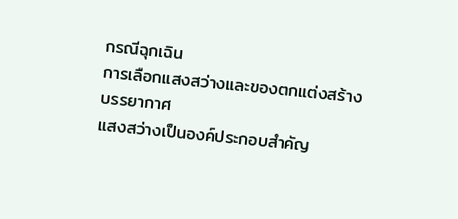กรณีฉุกเฉิน
การเลือกแสงสว่างและของตกแต่งสร้างบรรยากาศ
แสงสว่างเป็นองค์ประกอบสำคัญ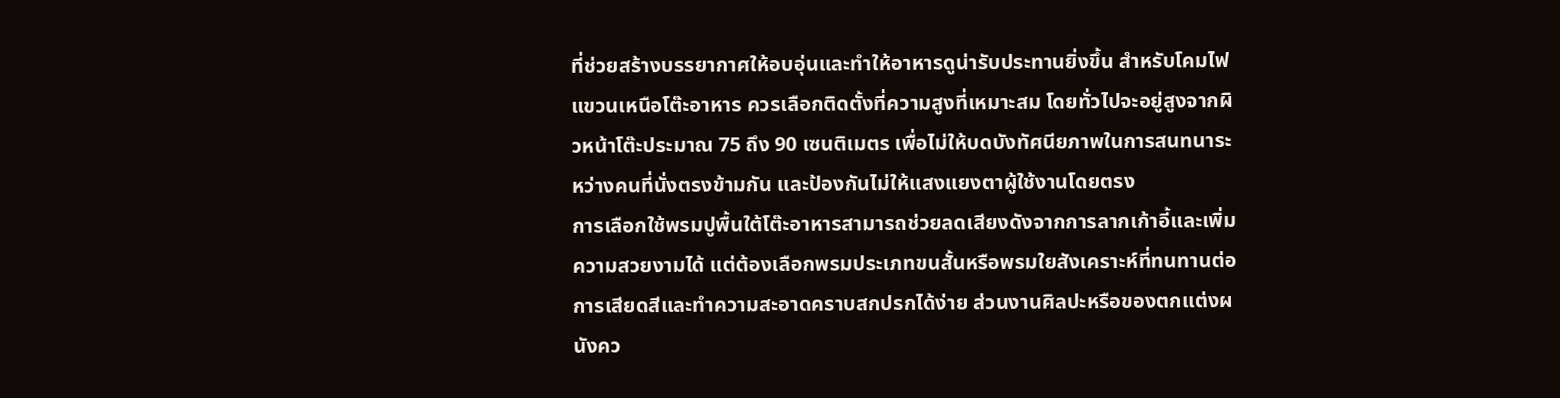ที่ช่วยสร้างบรรยากาศให้อบอุ่นและทำให้อาหารดูน่ารับประทานยิ่งขึ้น สำหรับโคมไฟแขวนเหนือโต๊ะอาหาร ควรเลือกติดตั้งที่ความสูงที่เหมาะสม โดยทั่วไปจะอยู่สูงจากผิวหน้าโต๊ะประมาณ 75 ถึง 90 เซนติเมตร เพื่อไม่ให้บดบังทัศนียภาพในการสนทนาระหว่างคนที่นั่งตรงข้ามกัน และป้องกันไม่ให้แสงแยงตาผู้ใช้งานโดยตรง
การเลือกใช้พรมปูพื้นใต้โต๊ะอาหารสามารถช่วยลดเสียงดังจากการลากเก้าอี้และเพิ่มความสวยงามได้ แต่ต้องเลือกพรมประเภทขนสั้นหรือพรมใยสังเคราะห์ที่ทนทานต่อการเสียดสีและทำความสะอาดคราบสกปรกได้ง่าย ส่วนงานศิลปะหรือของตกแต่งผนังคว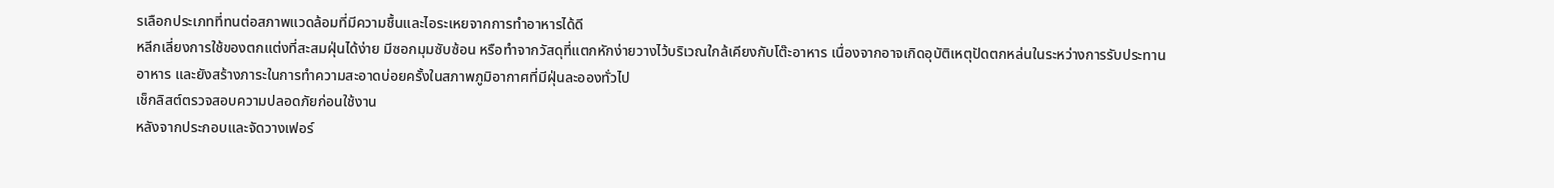รเลือกประเภทที่ทนต่อสภาพแวดล้อมที่มีความชื้นและไอระเหยจากการทำอาหารได้ดี
หลีกเลี่ยงการใช้ของตกแต่งที่สะสมฝุ่นได้ง่าย มีซอกมุมซับซ้อน หรือทำจากวัสดุที่แตกหักง่ายวางไว้บริเวณใกล้เคียงกับโต๊ะอาหาร เนื่องจากอาจเกิดอุบัติเหตุปัดตกหล่นในระหว่างการรับประทานอาหาร และยังสร้างภาระในการทำความสะอาดบ่อยครั้งในสภาพภูมิอากาศที่มีฝุ่นละอองทั่วไป
เช็กลิสต์ตรวจสอบความปลอดภัยก่อนใช้งาน
หลังจากประกอบและจัดวางเฟอร์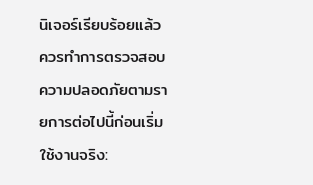นิเจอร์เรียบร้อยแล้ว ควรทำการตรวจสอบความปลอดภัยตามรายการต่อไปนี้ก่อนเริ่มใช้งานจริง: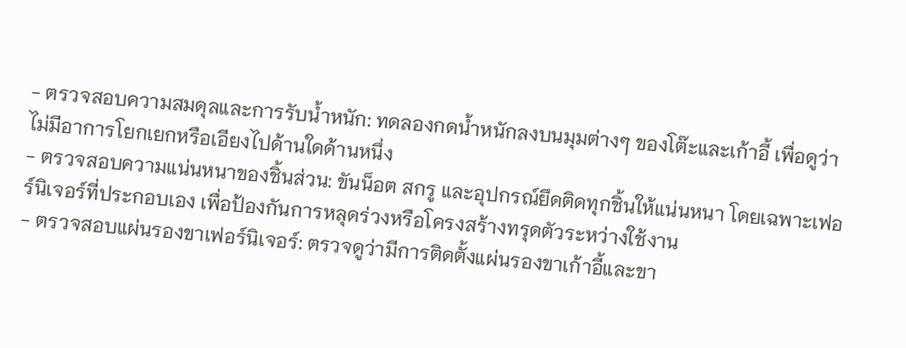- ตรวจสอบความสมดุลและการรับน้ำหนัก: ทดลองกดน้ำหนักลงบนมุมต่างๆ ของโต๊ะและเก้าอี้ เพื่อดูว่าไม่มีอาการโยกเยกหรือเอียงไปด้านใดด้านหนึ่ง
- ตรวจสอบความแน่นหนาของชิ้นส่วน: ขันน็อต สกรู และอุปกรณ์ยึดติดทุกชิ้นให้แน่นหนา โดยเฉพาะเฟอร์นิเจอร์ที่ประกอบเอง เพื่อป้องกันการหลุดร่วงหรือโครงสร้างทรุดตัวระหว่างใช้งาน
- ตรวจสอบแผ่นรองขาเฟอร์นิเจอร์: ตรวจดูว่ามีการติดตั้งแผ่นรองขาเก้าอี้และขา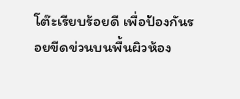โต๊ะเรียบร้อยดี เพื่อป้องกันรอยขีดข่วนบนพื้นผิวห้อง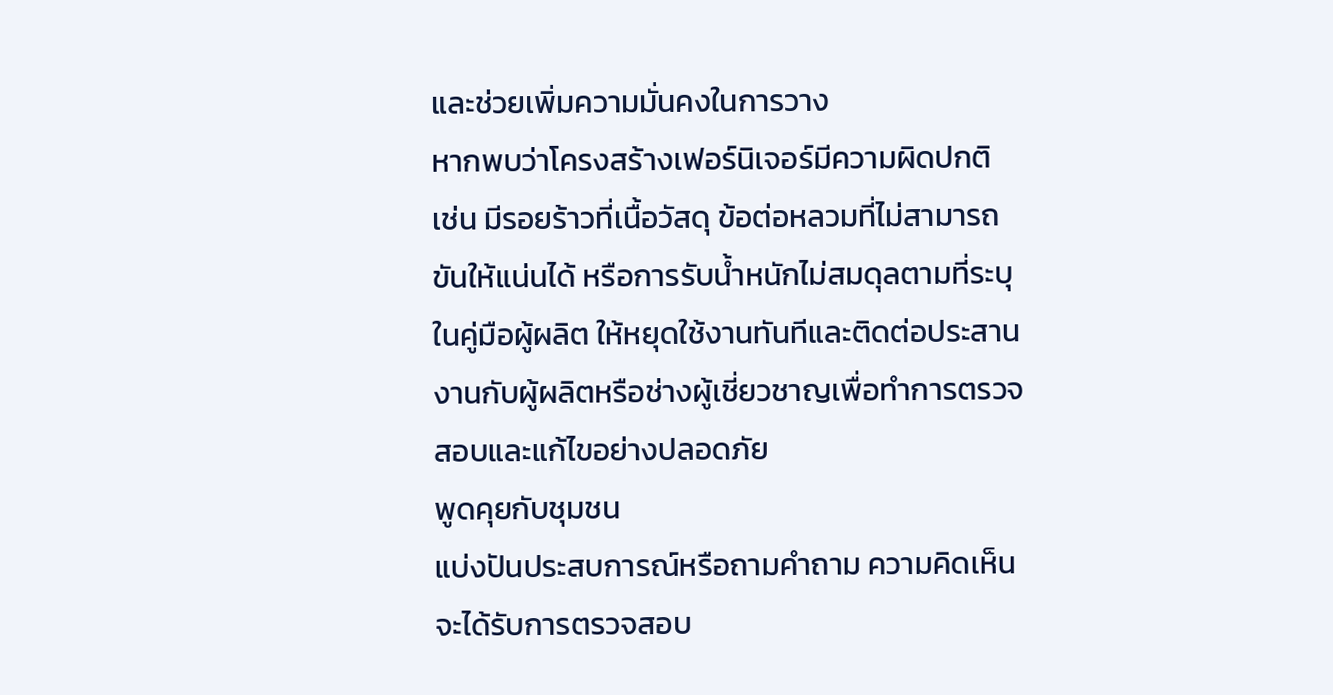และช่วยเพิ่มความมั่นคงในการวาง
หากพบว่าโครงสร้างเฟอร์นิเจอร์มีความผิดปกติ เช่น มีรอยร้าวที่เนื้อวัสดุ ข้อต่อหลวมที่ไม่สามารถขันให้แน่นได้ หรือการรับน้ำหนักไม่สมดุลตามที่ระบุในคู่มือผู้ผลิต ให้หยุดใช้งานทันทีและติดต่อประสานงานกับผู้ผลิตหรือช่างผู้เชี่ยวชาญเพื่อทำการตรวจสอบและแก้ไขอย่างปลอดภัย
พูดคุยกับชุมชน
แบ่งปันประสบการณ์หรือถามคำถาม ความคิดเห็นจะได้รับการตรวจสอบ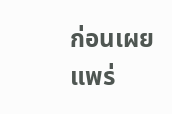ก่อนเผยแพร่